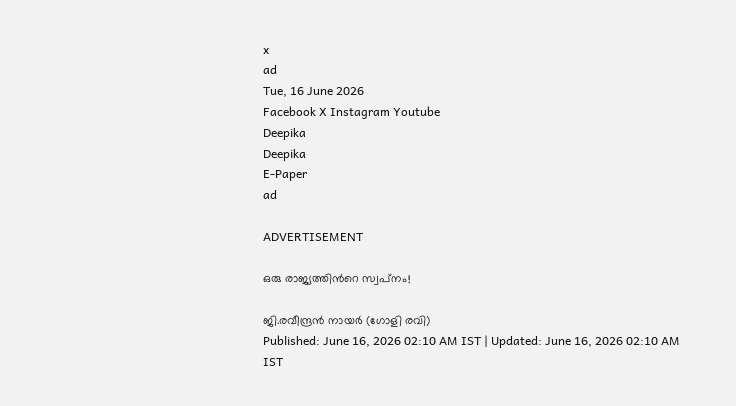x
ad
Tue, 16 June 2026
Facebook X Instagram Youtube
Deepika
Deepika
E-Paper
ad

ADVERTISEMENT

ഒരു രാജ്യത്തിന്‍റെ സ്വപ്‌നം!

ജി.രവീന്ദ്രൻ നായർ (ഗോളി രവി)
Published: June 16, 2026 02:10 AM IST | Updated: June 16, 2026 02:10 AM IST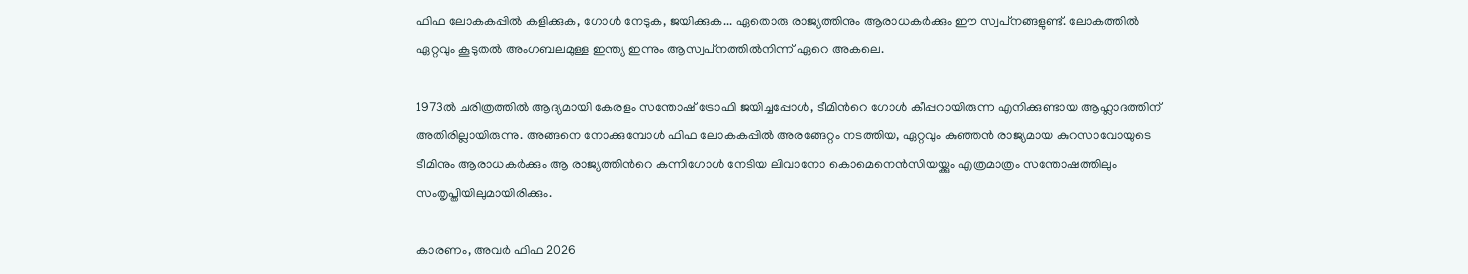ഫിഫ ലോകകപ്പില്‍ കളിക്കുക, ഗോള്‍ നേടുക, ജയിക്കുക... ഏതൊരു രാജ്യത്തിനും ആരാധകര്‍ക്കും ഈ സ്വപ്‌നങ്ങളുണ്ട്. ലോകത്തില്‍ ഏറ്റവും കൂടുതല്‍ അംഗബലമുള്ള ഇന്ത്യ ഇന്നും ആസ്വപ്‌നത്തില്‍നിന്ന് ഏറെ അകലെ.

1973ല്‍ ചരിത്രത്തില്‍ ആദ്യമായി കേരളം സന്തോഷ് ട്രോഫി ജയിച്ചപ്പോള്‍, ടീമിന്‍റെ ഗോള്‍ കീപ്പറായിരുന്ന എനിക്കുണ്ടായ ആഹ്ലാദത്തിന് അതിരില്ലായിരുന്നു. അങ്ങനെ നോക്കുമ്പോള്‍ ഫിഫ ലോകകപ്പില്‍ അരങ്ങേറ്റം നടത്തിയ, ഏറ്റവും കുഞ്ഞന്‍ രാജ്യമായ കുറസാവോയുടെ ടീമിനും ആരാധകര്‍ക്കും ആ രാജ്യത്തിന്‍റെ കന്നിഗോള്‍ നേടിയ ലിവാനോ കൊമെനെന്‍സിയയ്ക്കും എത്രമാത്രം സന്തോഷത്തിലും സംതൃപ്തിയിലുമായിരിക്കും.

കാരണം, അവര്‍ ഫിഫ 2026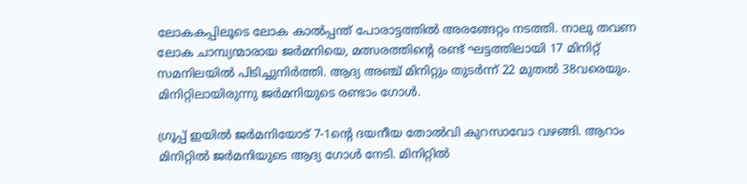ലോകകപ്പിലൂടെ ലോക കാല്‍പ്പന്ത് പോരാട്ടത്തില്‍ അരങ്ങേറ്റം നടത്തി. നാലു തവണ ലോക ചാമ്പ്യന്മാരായ ജര്‍മനിയെ, മത്സരത്തിന്‍റെ രണ്ട് ഘട്ടത്തിലായി 17 മിനിറ്റ് സമനിലയില്‍ പിടിച്ചുനിര്‍ത്തി. ആദ്യ അഞ്ച് മിനിറ്റും തുടര്‍ന്ന് 22 മുതല്‍ 38വരെയും. മിനിറ്റിലായിരുന്നു ജർമനിയുടെ രണ്ടാം ഗോൾ.

ഗ്രൂപ്പ് ഇയില്‍ ജര്‍മനിയോട് 7-1ന്‍റെ ദയനീയ തോല്‍വി കുറസാവോ വഴങ്ങി. ആറാം മിനിറ്റിൽ ജര്‍മനിയുടെ ആദ്യ ഗോള്‍ നേടി. മിനിറ്റില്‍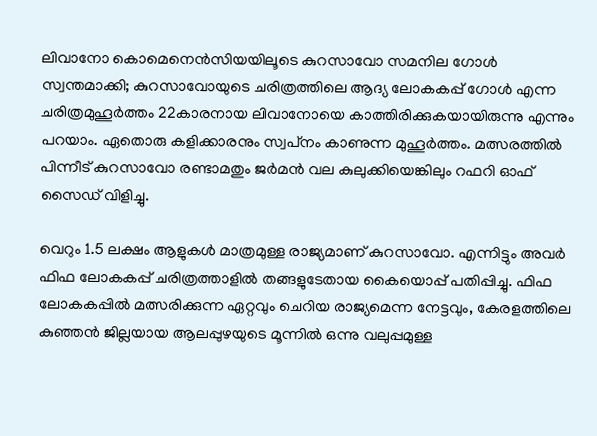ലിവാനോ കൊമെനെന്‍സിയയിലൂടെ കുറസാവോ സമനില ഗോള്‍ സ്വന്തമാക്കി; കുറസാവോയുടെ ചരിത്രത്തിലെ ആദ്യ ലോകകപ്പ് ഗോള്‍ എന്ന ചരിത്രമുഹൂര്‍ത്തം 22കാരനായ ലിവാനോയെ കാത്തിരിക്കുകയായിരുന്നു എന്നും പറയാം. ഏതൊരു കളിക്കാരനും സ്വപ്‌നം കാണുന്ന മുഹൂര്‍ത്തം. മത്സരത്തില്‍ പിന്നീട് കുറസാവോ രണ്ടാമതും ജർമൻ വല കുലുക്കിയെങ്കിലും റഫറി ഓഫ് സൈഡ് വിളിച്ചു.

വെറും 1.5 ലക്ഷം ആളുകള്‍ മാത്രമുള്ള രാജ്യമാണ് കുറസാവോ. എന്നിട്ടും അവര്‍ ഫിഫ ലോകകപ്പ് ചരിത്രത്താളില്‍ തങ്ങളുടേതായ കൈയൊപ്പ് പതിപ്പിച്ചു. ഫിഫ ലോകകപ്പില്‍ മത്സരിക്കുന്ന ഏറ്റവും ചെറിയ രാജ്യമെന്ന നേട്ടവും, കേരളത്തിലെ കുഞ്ഞന്‍ ജില്ലയായ ആലപ്പുഴയുടെ മൂന്നില്‍ ഒന്നു വലുപ്പമുള്ള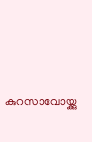കുറസാവോയ്ക്കു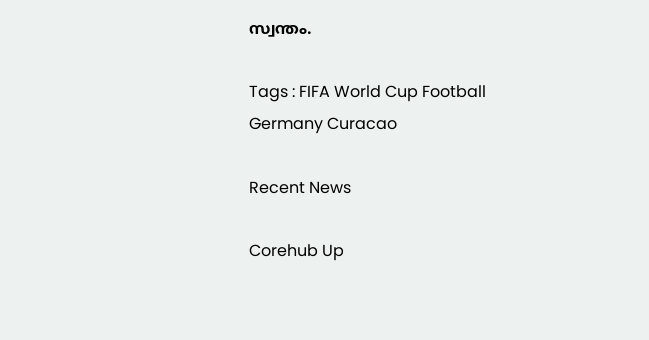സ്വന്തം.

Tags : FIFA World Cup Football Germany Curacao

Recent News

Corehub Up